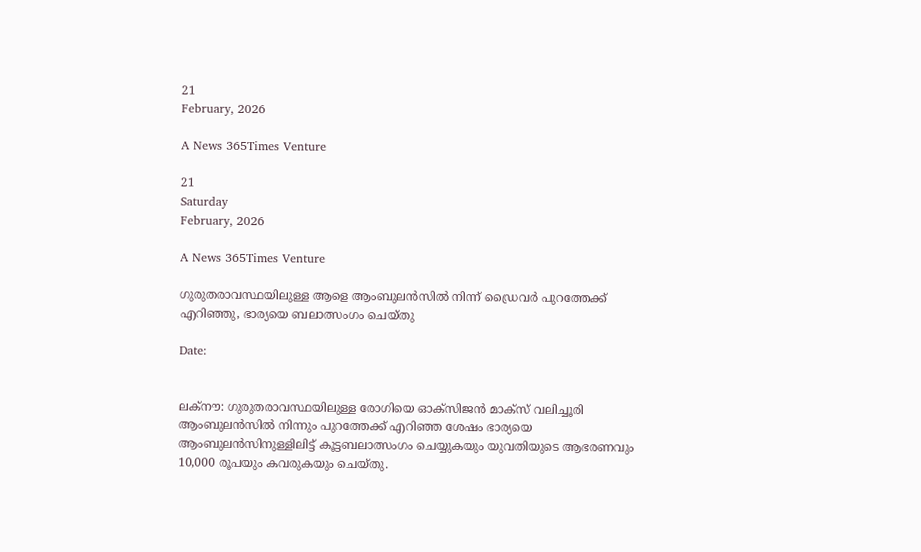21
February, 2026

A News 365Times Venture

21
Saturday
February, 2026

A News 365Times Venture

ഗുരുതരാവസ്ഥയിലുള്ള ആളെ ആംബുലന്‍സില്‍ നിന്ന് ഡ്രൈവര്‍ പുറത്തേക്ക് എറിഞ്ഞു, ഭാര്യയെ ബലാത്സംഗം ചെയ്തു

Date:


ലക്നൗ: ഗുരുതരാവസ്ഥയിലുള്ള രോഗിയെ ഓക്സിജന്‍ മാക്സ് വലിച്ചൂരി ആംബുലന്‍സില്‍ നിന്നും പുറത്തേക്ക് എറിഞ്ഞ ശേഷം ഭാര്യയെ ആംബുലന്‍സിനുള്ളിലിട്ട് കൂട്ടബലാത്സംഗം ചെയ്യുകയും യുവതിയുടെ ആഭരണവും 10,000 രൂപയും കവരുകയും ചെയ്തു.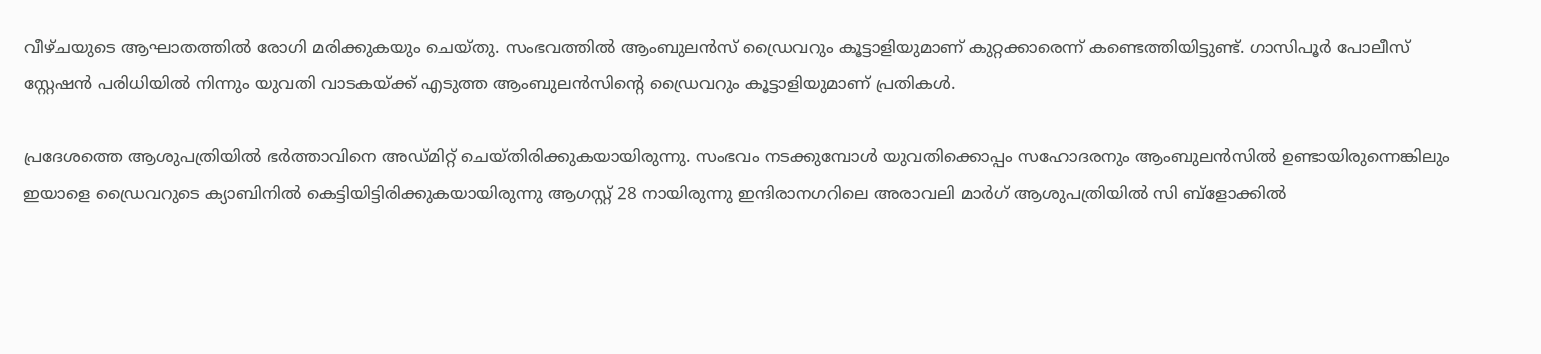വീഴ്ചയുടെ ആഘാതത്തില്‍ രോഗി മരിക്കുകയും ചെയ്തു. സംഭവത്തില്‍ ആംബുലന്‍സ് ഡ്രൈവറും കൂട്ടാളിയുമാണ് കുറ്റക്കാരെന്ന് കണ്ടെത്തിയിട്ടുണ്ട്. ഗാസിപൂര്‍ പോലീസ് സ്റ്റേഷന്‍ പരിധിയില്‍ നിന്നും യുവതി വാടകയ്ക്ക് എടുത്ത ആംബുലന്‍സിന്റെ ഡ്രൈവറും കൂട്ടാളിയുമാണ് പ്രതികള്‍.

പ്രദേശത്തെ ആശുപത്രിയില്‍ ഭര്‍ത്താവിനെ അഡ്മിറ്റ് ചെയ്തിരിക്കുകയായിരുന്നു. സംഭവം നടക്കുമ്പോള്‍ യുവതിക്കൊപ്പം സഹോദരനും ആംബുലന്‍സില്‍ ഉണ്ടായിരുന്നെങ്കിലും ഇയാളെ ഡ്രൈവറുടെ ക്യാബിനില്‍ കെട്ടിയിട്ടിരിക്കുകയായിരുന്നു ആഗസ്റ്റ് 28 നായിരുന്നു ഇന്ദിരാനഗറിലെ അരാവലി മാര്‍ഗ് ആശുപത്രിയില്‍ സി ബ്ളോക്കില്‍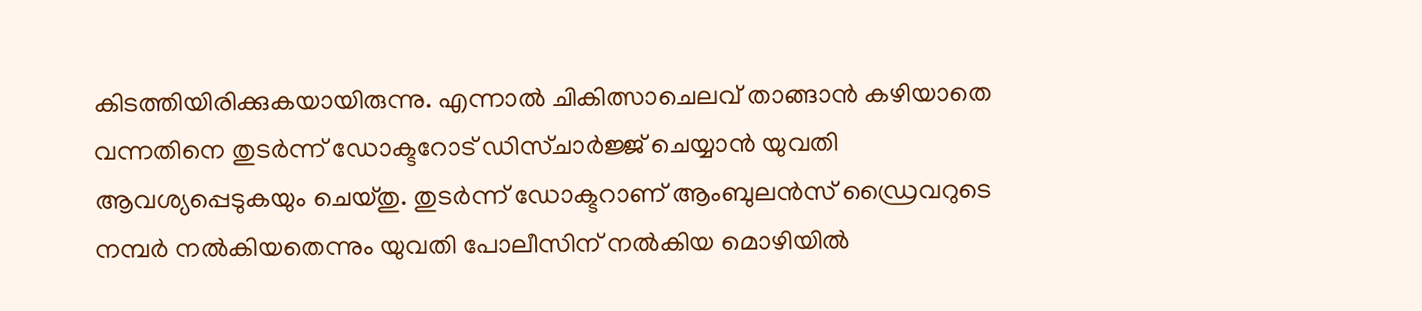കിടത്തിയിരിക്കുകയായിരുന്നു. എന്നാല്‍ ചികിത്സാചെലവ് താങ്ങാന്‍ കഴിയാതെ വന്നതിനെ തുടര്‍ന്ന് ഡോക്ടറോട് ഡിസ്ചാര്‍ജ്ജ് ചെയ്യാന്‍ യുവതി ആവശ്യപ്പെടുകയും ചെയ്തു. തുടര്‍ന്ന് ഡോക്ടറാണ് ആംബുലന്‍സ് ഡ്രൈവറുടെ നമ്പര്‍ നല്‍കിയതെന്നും യുവതി പോലീസിന് നല്‍കിയ മൊഴിയില്‍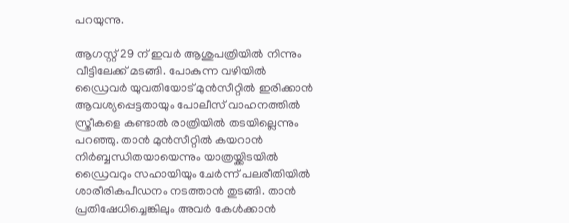പറയുന്നു.

ആഗസ്റ്റ് 29 ന് ഇവര്‍ ആശുപത്രിയില്‍ നിന്നും വീട്ടിലേക്ക് മടങ്ങി. പോകുന്ന വഴിയില്‍ ഡ്രൈവര്‍ യുവതിയോട് മുന്‍സീറ്റില്‍ ഇരിക്കാന്‍ ആവശ്യപ്പെട്ടതായും പോലീസ് വാഹനത്തില്‍ സ്ത്രീകളെ കണ്ടാല്‍ രാത്രിയില്‍ തടയില്ലെന്നും പറഞ്ഞു. താന്‍ മുന്‍സീറ്റില്‍ കയറാന്‍ നിര്‍ബ്ബന്ധിതയായെന്നും യാത്രയ്ക്കിടയില്‍ ഡ്രൈവറും സഹായിയും ചേര്‍ന്ന് പലരീതിയില്‍ ശാരീരികപീഡനം നടത്താന്‍ തുടങ്ങി. താന്‍ പ്രതിഷേധിച്ചെങ്കിലും അവര്‍ കേള്‍ക്കാന്‍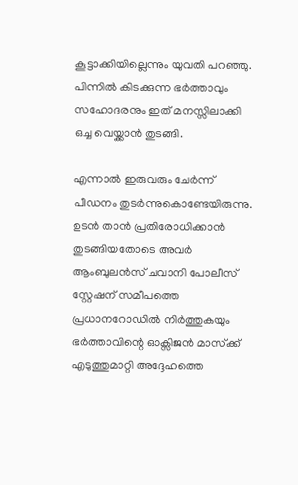കൂട്ടാക്കിയില്ലെന്നും യുവതി പറഞ്ഞു. പിന്നില്‍ കിടക്കുന്ന ഭര്‍ത്താവും സഹോദരനും ഇത് മനസ്സിലാക്കി ഒച്ച വെയ്ക്കാന്‍ തുടങ്ങി.

എന്നാല്‍ ഇരുവരും ചേര്‍ന്ന് പീഡനം തുടര്‍ന്നുകൊണ്ടേയിരുന്നു. ഉടന്‍ താന്‍ പ്രതിരോധിക്കാന്‍ തുടങ്ങിയതോടെ അവര്‍ ആംബുലന്‍സ് ചവാനി പോലീസ് സ്റ്റേഷന് സമീപത്തെ പ്രധാനറോഡില്‍ നിര്‍ത്തുകയും ഭര്‍ത്താവിന്റെ ഓക്സിജന്‍ മാസ്‌ക്ക് എടുത്തുമാറ്റി അദ്ദേഹത്തെ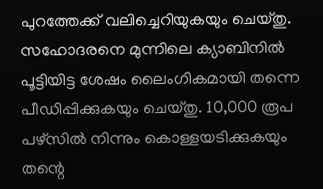പുറത്തേക്ക് വലിച്ചെറിയുകയും ചെയ്തു. സഹോദരനെ മുന്നിലെ ക്യാബിനില്‍ പൂട്ടിയിട്ട ശേഷം ലൈംഗികമായി തന്നെ പീഡിപ്പിക്കുകയും ചെയ്തു. 10,000 രൂപ പഴ്സില്‍ നിന്നും കൊള്ളയടിക്കുകയും തന്റെ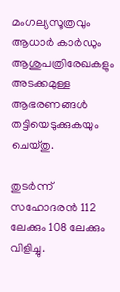മംഗല്യസൂത്രവും ആധാര്‍ കാര്‍ഡും ആശുപത്രിരേഖകളും അടക്കമുള്ള ആഭരണങ്ങള്‍ തട്ടിയെടുക്കുകയും ചെയ്തു.

തുടര്‍ന്ന് സഹോദരന്‍ 112 ലേക്കും 108 ലേക്കും വിളിച്ചു.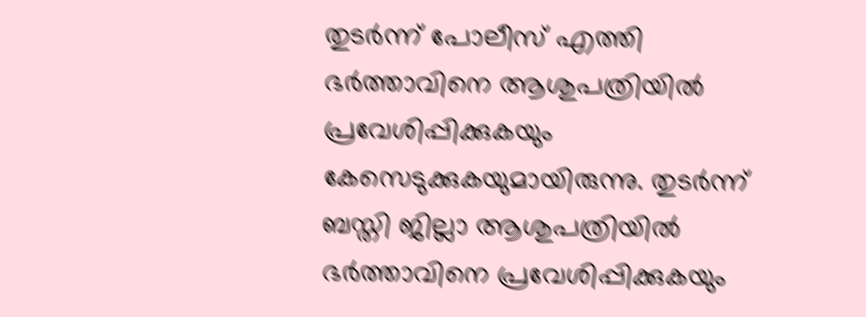തുടര്‍ന്ന് പോലീസ് എത്തി ഭര്‍ത്താവിനെ ആശുപത്രിയില്‍ പ്രവേശിപ്പിക്കുകയും കേസെടുക്കുകയുമായിരുന്നു. തുടര്‍ന്ന് ബസ്തി ജില്ലാ ആശുപത്രിയില്‍ ഭര്‍ത്താവിനെ പ്രവേശിപ്പിക്കുകയും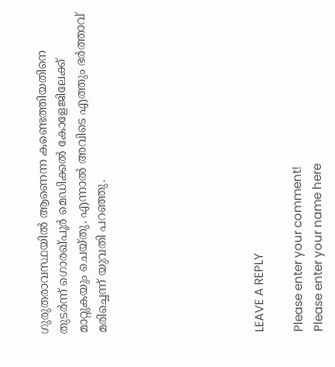ഗുരുതരാവസ്ഥയില്‍ ആണെന്ന കണ്ടെത്തിയതിനെ തുടര്‍ന്ന് ഗൊരഖ്പൂര്‍ മെഡിക്കല്‍ കോളേജിലേക്ക് മാറ്റുകയും ചെയ്തു. എന്നാല്‍ അവിടെ എത്തും ഭര്‍ത്താവ് മരിച്ചെന്ന് യുവതി പറഞ്ഞു.







LEAVE A REPLY

Please enter your comment!
Please enter your name here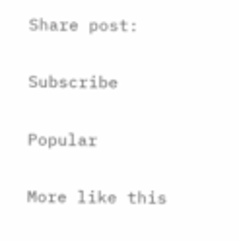Share post:

Subscribe

Popular

More like this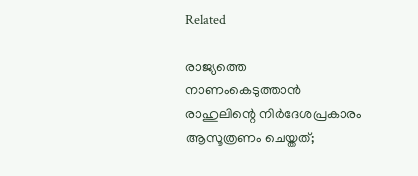Related

രാജ്യത്തെ നാണംകെടുത്താന്‍ രാഹുലിന്റെ നിര്‍ദേശപ്രകാരം ആസൂത്രണം ചെയ്തത്;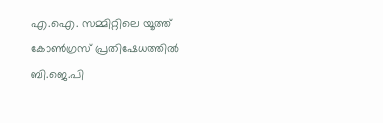എ.ഐ. സമ്മിറ്റിലെ യൂത്ത് കോണ്‍ഗ്രസ് പ്രതിഷേധത്തില്‍ ബി.ജെ.പി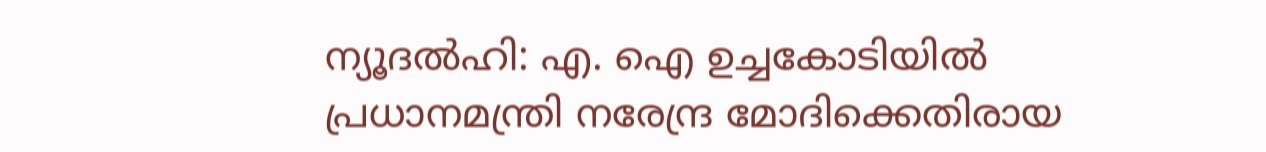ന്യൂദല്‍ഹി: എ. ഐ ഉച്ചകോടിയില്‍ പ്രധാനമന്ത്രി നരേന്ദ്ര മോദിക്കെതിരായ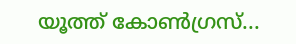യൂത്ത് കോണ്‍ഗ്രസ്...